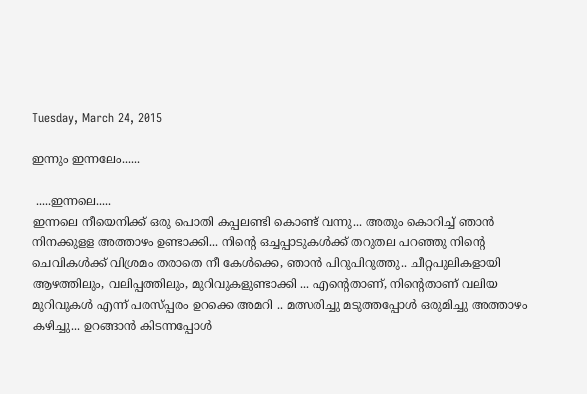Tuesday, March 24, 2015

ഇന്നും ഇന്നലേം......

 .....ഇന്നലെ.....
ഇന്നലെ നീയെനിക്ക് ഒരു പൊതി കപ്പലണ്ടി കൊണ്ട് വന്നു... അതും കൊറിച്ച് ഞാൻ നിനക്കുളള അത്താഴം ഉണ്ടാക്കി... നിന്റെ ഒച്ചപ്പാടുകൾക്ക് തറുതല പറഞ്ഞു നിന്റെ ചെവികൾക്ക് വിശ്രമം തരാതെ നീ കേൾക്കെ, ഞാൻ പിറുപിറുത്തു.. ചീറ്റപുലികളായി ആഴത്തിലും, വലിപ്പത്തിലും, മുറിവുകളുണ്ടാക്കി ... എന്റെതാണ്, നിന്റെതാണ് വലിയ മുറിവുകൾ എന്ന് പരസ്പ്പരം ഉറക്കെ അമറി .. മത്സരിച്ചു മടുത്തപ്പോൾ ഒരുമിച്ചു അത്താഴം കഴിച്ചു... ഉറങ്ങാൻ കിടന്നപ്പോൾ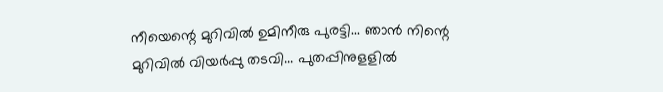നീയെന്റെ മുറിവിൽ ഉമിനീരു പുരട്ടി... ഞാൻ നിന്റെ മുറിവിൽ വിയർപ്പു തടവി... പുതപ്പിനുളളിൽ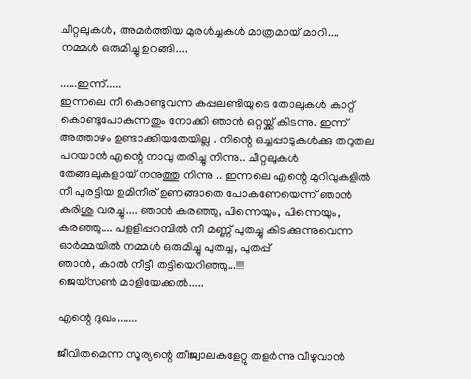ചീറ്റലുകൾ, അമർത്തിയ മുരൾച്ചകൾ മാത്രമായ് മാറി.... നമ്മൾ ഒരുമിച്ചു ഉറങ്ങി....

......ഇന്ന്.....
ഇന്നലെ നീ കൊണ്ടുവന്ന കപ്പലണ്ടിയുടെ തോലുകൾ കാറ്റ് കൊണ്ടുപോകുന്നതും നോക്കി ഞാൻ ഒറ്റയ്ക്ക് കിടന്നു. ഇന്ന് അത്താഴം ഉണ്ടാക്കിയതേയില്ല . നിന്റെ ഒച്ചപ്പാടുകൾക്കു തറുതല പറയാൻ എന്റെ നാവു തരിച്ചു നിന്നു.. ചീറ്റലുകൾ തേങ്ങലുകളായ് നനുത്തു നിന്നു .. ഇന്നലെ എന്റെ മുറിവുകളിൽ നീ പുരട്ടിയ ഉമിനീര് ഉണങ്ങാതെ പോകണേയെന്ന് ഞാൻ കുരിശു വരച്ചു.... ഞാൻ കരഞ്ഞു, പിന്നെയും, പിന്നെയും, കരഞ്ഞു.... പളളിപ്പറമ്പിൽ നീ മണ്ണ് പുതച്ചു കിടക്കുന്നുവെന്ന ഓർമ്മയിൽ നമ്മൾ ഒരുമിച്ചു പുതച്ച, പുതപ്പ്
ഞാൻ, കാൽ നീട്ടീ തട്ടിയെറിഞ്ഞു...!!!!
ജെയ്സൺ മാളിയേക്കൽ.....

എന്റെ ദുഖം.......

ജീവിതമെന്ന സൂര്യന്റെ തീജ്വാലകളേറ്റു തളര്‍ന്നു വീഴുവാന്‍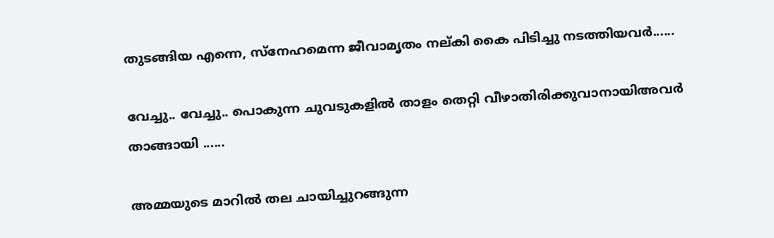തുടങ്ങിയ എന്നെ, സ്നേഹമെന്ന ജീവാമൃതം നല്കി കൈ പിടിച്ചു നടത്തിയവർ......

വേച്ചു.. വേച്ചു.. പൊകുന്ന ചുവടുകളില്‍ താളം തെറ്റി വീഴാതിരിക്കുവാനായിഅവർ താങ്ങായി ......

അമ്മയുടെ മാറില്‍ തല ചായിച്ചുറങ്ങുന്ന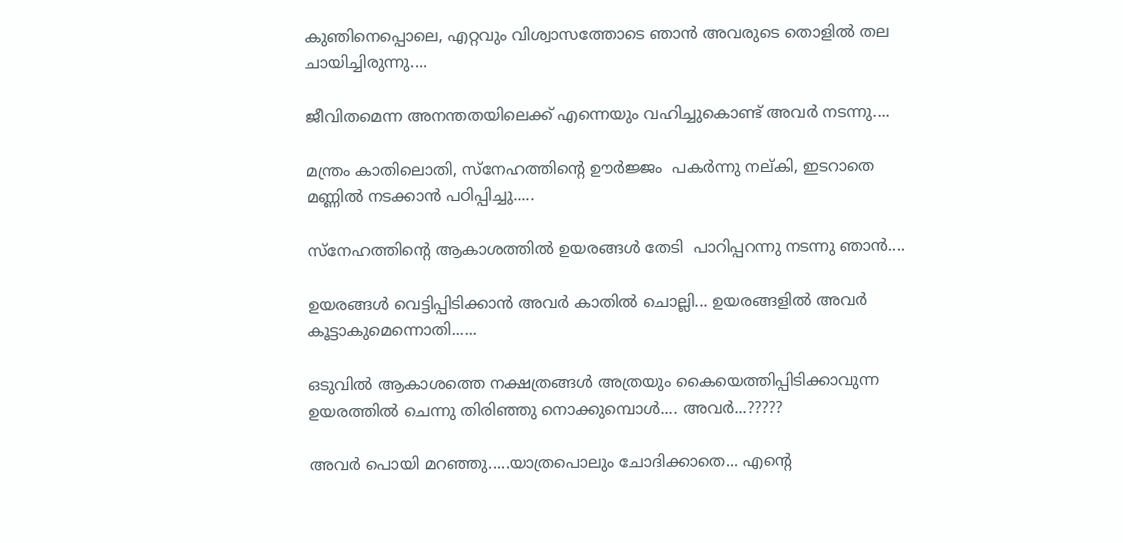കുഞിനെപ്പൊലെ, എറ്റവും വിശ്വാസത്തോടെ ഞാന്‍ അവരുടെ തൊളില്‍ തല ചായിച്ചിരുന്നു....

ജീവിതമെന്ന അനന്തതയിലെക്ക് എന്നെയും വഹിച്ചുകൊണ്ട് അവർ നടന്നു....

മന്ത്രം കാതിലൊതി, സ്നേഹത്തിന്റെ ഊർജ്ജം  പകര്‍ന്നു നല്കി, ഇടറാതെ മണ്ണില്‍ നടക്കാന്‍ പഠിപ്പിച്ചു.....

സ്നേഹത്തിന്റെ ആകാശത്തില്‍ ഉയരങ്ങള്‍ തേടി  പാറിപ്പറന്നു നടന്നു ഞാന്‍....

ഉയരങ്ങള്‍ വെട്ടിപ്പിടിക്കാന്‍ അവർ കാതില്‍ ചൊല്ലി... ഉയരങ്ങളില്‍ അവർ കൂട്ടാകുമെന്നൊതി......

ഒടുവില്‍ ആകാശത്തെ നക്ഷത്രങ്ങള്‍ അത്രയും കൈയെത്തിപ്പിടിക്കാവുന്ന ഉയരത്തിൽ ചെന്നു തിരിഞ്ഞു നൊക്കുമ്പൊള്‍.... അവർ...?????

അവർ പൊയി മറഞ്ഞു.....യാത്രപൊലും ചോദിക്കാതെ... എന്റെ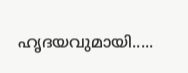ഹൃദയവുമായി.....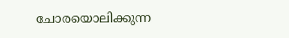ചോരയൊലിക്കുന്ന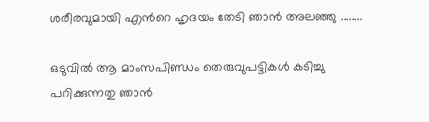ശരീരവുമായി എന്‍റെ ഹൃദയം തേടി ഞാന്‍ അലഞ്ഞു ........

ഒടുവില്‍ ആ മാംസപിണ്ഡം തെരുവുപട്ടികള്‍ കടിച്ചു പറിക്കുന്നതു ഞാന്‍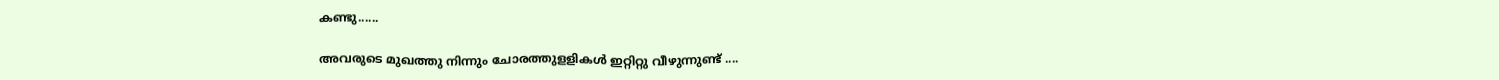കണ്ടു......

അവരുടെ മുഖത്തു നിന്നും ചോരത്തുളളികള്‍ ഇറ്റിറ്റു വീഴുന്നുണ്ട് ....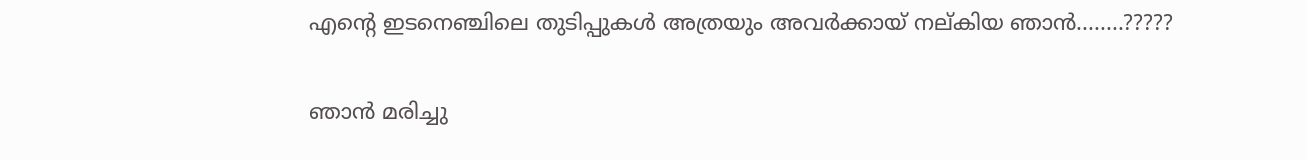എന്‍റെ ഇടനെഞ്ചിലെ തുടിപ്പുകള്‍ അത്രയും അവർക്കായ് നല്കിയ ഞാന്‍........?????

ഞാന്‍ മരിച്ചു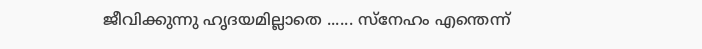ജീവിക്കുന്നു ഹൃദയമില്ലാതെ ...... സ്നേഹം എന്തെന്ന്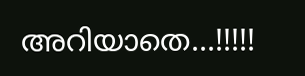അറിയാതെ...!!!!!